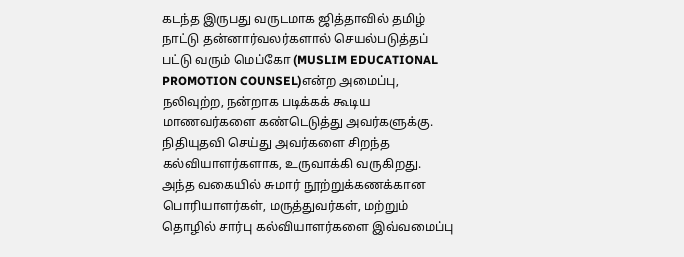கடந்த இருபது வருடமாக ஜித்தாவில் தமிழ் நாட்டு தன்னார்வலர்களால் செயல்படுத்தப் பட்டு வரும் மெப்கோ (MUSLIM EDUCATIONAL PROMOTION COUNSEL)என்ற அமைப்பு, நலிவுற்ற, நன்றாக படிக்கக் கூடிய மாணவர்களை கண்டெடுத்து அவர்களுக்கு. நிதியுதவி செய்து அவர்களை சிறந்த கல்வியாளர்களாக, உருவாக்கி வருகிறது.
அந்த வகையில் சுமார் நூற்றுக்கணக்கான பொரியாளர்கள், மருத்துவர்கள், மற்றும் தொழில் சார்பு கல்வியாளர்களை இவ்வமைப்பு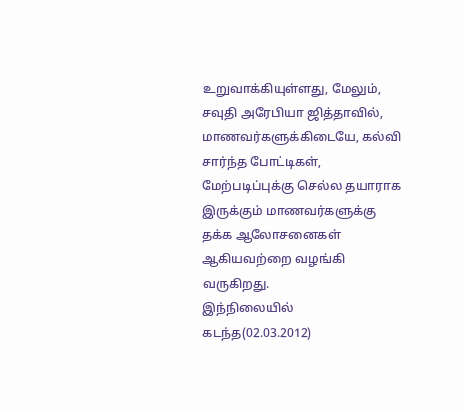உறுவாக்கியுள்ளது, மேலும், சவுதி அரேபியா ஜித்தாவில், மாணவர்களுக்கிடையே, கல்வி சார்ந்த போட்டிகள், மேற்படிப்புக்கு செல்ல தயாராக இருக்கும் மாணவர்களுக்கு தக்க ஆலோசனைகள் ஆகியவற்றை வழங்கி வருகிறது.
இந்நிலையில் கடந்த(02.03.2012)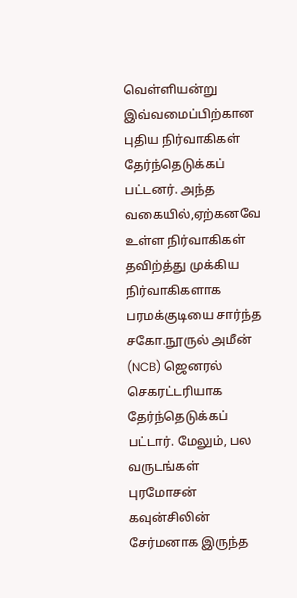வெள்ளியன்று இவ்வமைப்பிற்கான புதிய நிர்வாகிகள் தேர்ந்தெடுக்கப் பட்டனர். அந்த வகையில்,ஏற்கனவே உள்ள நிர்வாகிகள் தவிற்த்து முக்கிய நிர்வாகிகளாக பரமக்குடியை சார்ந்த சகோ.நூருல் அமீன் (NCB) ஜெனரல் செகரட்டரியாக தேர்ந்தெடுக்கப் பட்டார். மேலும், பல வருடங்கள் புரமோசன் கவுன்சிலின் சேர்மனாக இருந்த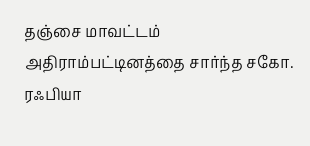தஞ்சை மாவட்டம் அதிராம்பட்டினத்தை சார்ந்த சகோ. ரஃபியா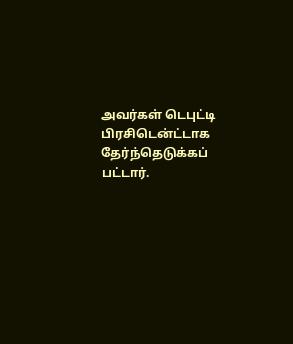அவர்கள் டெபுட்டி பிரசிடென்ட்டாக தேர்ந்தெடுக்கப் பட்டார்.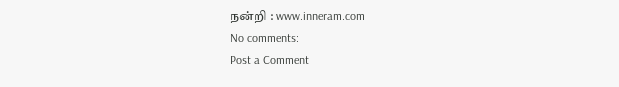நன்றி : www.inneram.com
No comments:
Post a Comment